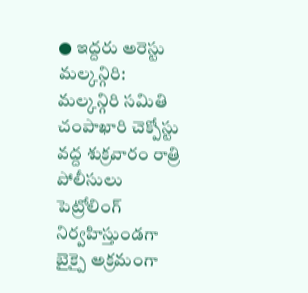● ఇద్దరు అరెస్టు
మల్కన్గిరి: మల్కన్గిరి సమితి చంపాఖారి చెక్పోస్టు వద్ద శుక్రవారం రాత్రి పోలీసులు పెట్రోలింగ్ నిర్వహిస్తుండగా బైక్పై అక్రమంగా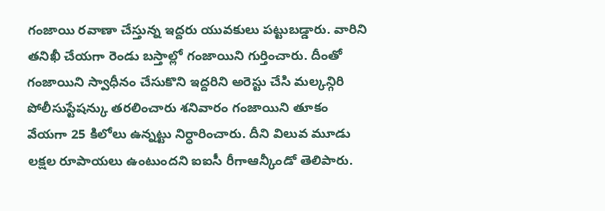గంజాయి రవాణా చేస్తున్న ఇద్దరు యువకులు పట్టుబడ్డారు. వారిని తనిఖీ చేయగా రెండు బస్తాల్లో గంజాయిని గుర్తించారు. దీంతో గంజాయిని స్వాధీనం చేసుకొని ఇద్దరిని అరెస్టు చేసి మల్కన్గిరి పోలీసుస్టేషన్కు తరలించారు శనివారం గంజాయిని తూకం వేయగా 25 కిలోలు ఉన్నట్టు నిర్ధారించారు. దీని విలువ మూడు లక్షల రూపాయలు ఉంటుందని ఐఐసీ రీగాఆన్కీండో తెలిపారు.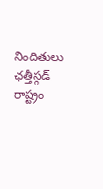నిందితులు ఛత్తీస్గడ్ రాష్ట్రం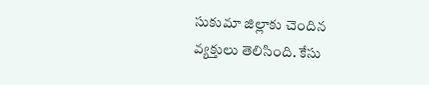సుకుమా జిల్లాకు చెందిన వ్యక్తులు తెలిసింది. కేసు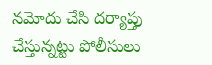నమోదు చేసి దర్యాప్తు చేస్తున్నట్టు పోలీసులు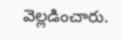వెల్లడించారు.